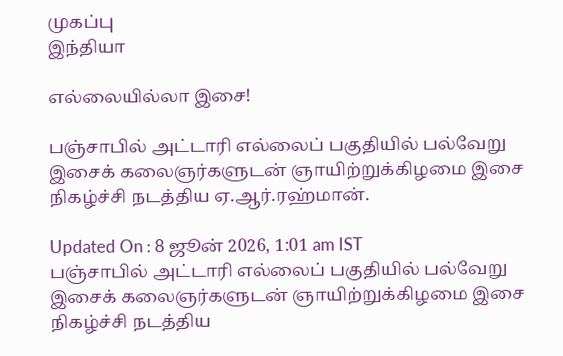முகப்பு
இந்தியா

எல்லையில்லா இசை!

பஞ்சாபில் அட்டாரி எல்லைப் பகுதியில் பல்வேறு இசைக் கலைஞர்களுடன் ஞாயிற்றுக்கிழமை இசை நிகழ்ச்சி நடத்திய ஏ.ஆர்.ரஹ்மான்.

Updated On : 8 ஜூன் 2026, 1:01 am IST
பஞ்சாபில் அட்டாரி எல்லைப் பகுதியில் பல்வேறு இசைக் கலைஞர்களுடன் ஞாயிற்றுக்கிழமை இசை நிகழ்ச்சி நடத்திய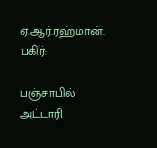ஏ.ஆர்.ரஹ்மான்.
பகிர்:

பஞ்சாபில் அட்டாரி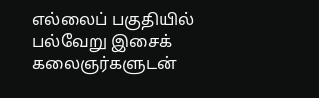எல்லைப் பகுதியில் பல்வேறு இசைக் கலைஞர்களுடன்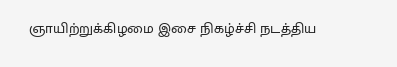ஞாயிற்றுக்கிழமை இசை நிகழ்ச்சி நடத்திய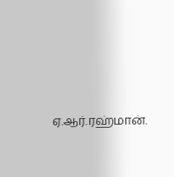ஏ.ஆர்.ரஹ்மான்.